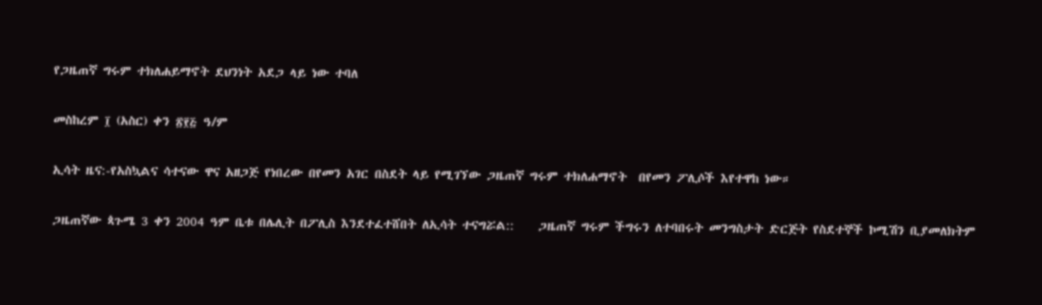የጋዜጠኛ ግሩም ተክለሐይማኖት ደህንነት አደጋ ላይ ነው ተባለ

መስከረም ፲ (አስር) ቀን ፳፻፭ ዓ/ም

ኢሳት ዜና:-የአስኳልና ሳተናው ዋና አዘጋጅ የነበረው በየመን አገር በስደት ላይ የሚገኘው ጋዜጠኛ ግሩም ተክለሐማኖት  በየመን ፖሊሶች እየተዋከ ነው።

ጋዜጠኛው ጳጉሜ 3 ቀን 2004 ዓም ቤቱ በሌሊት በፖሊስ እንደተፈተሸበት ለኢሳት ተናግሯል::    ጋዜጠኛ ግሩም ችግሩን ለተባበሩት መንግስታት ድርጅት የስደተኞች ኮሚሽን ቢያመለክትም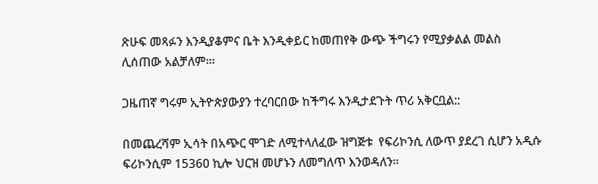ጽሁፍ መጻፉን እንዲያቆምና ቤት እንዲቀይር ከመጠየቅ ውጭ ችግሩን የሚያቃልል መልስ ሊሰጠው አልቻለም፡።

ጋዜጠኛ ግሩም ኢትዮጵያውያን ተረባርበው ከችግሩ እንዲታደጉት ጥሪ አቅርቧል::

በመጨረሻም ኢሳት በአጭር ሞገድ ለሚተላለፈው ዝግጅቱ  የፍሪኮንሲ ለውጥ ያደረገ ሲሆን አዲሱ ፍሪኮንሲም 15360 ኪሎ ህርዝ መሆኑን ለመግለጥ እንወዳለን።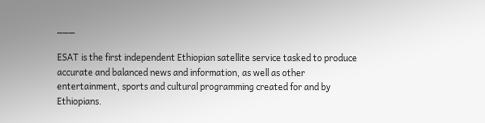___

ESAT is the first independent Ethiopian satellite service tasked to produce accurate and balanced news and information, as well as other entertainment, sports and cultural programming created for and by Ethiopians.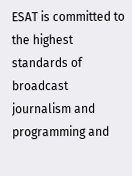ESAT is committed to the highest standards of broadcast journalism and programming and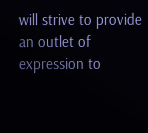will strive to provide an outlet of expression to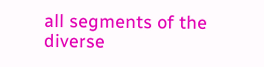all segments of the diverse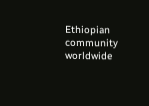Ethiopian community worldwide